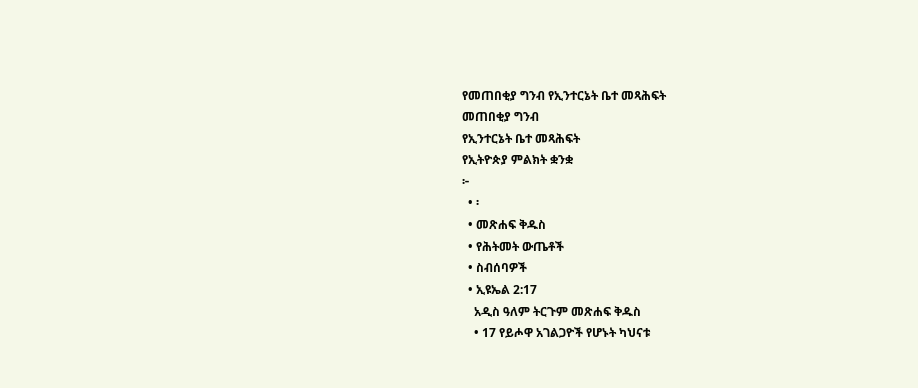የመጠበቂያ ግንብ የኢንተርኔት ቤተ መጻሕፍት
መጠበቂያ ግንብ
የኢንተርኔት ቤተ መጻሕፍት
የኢትዮጵያ ምልክት ቋንቋ
፦
  • ፡
  • መጽሐፍ ቅዱስ
  • የሕትመት ውጤቶች
  • ስብሰባዎች
  • ኢዩኤል 2:17
    አዲስ ዓለም ትርጉም መጽሐፍ ቅዱስ
    • 17 የይሖዋ አገልጋዮች የሆኑት ካህናቱ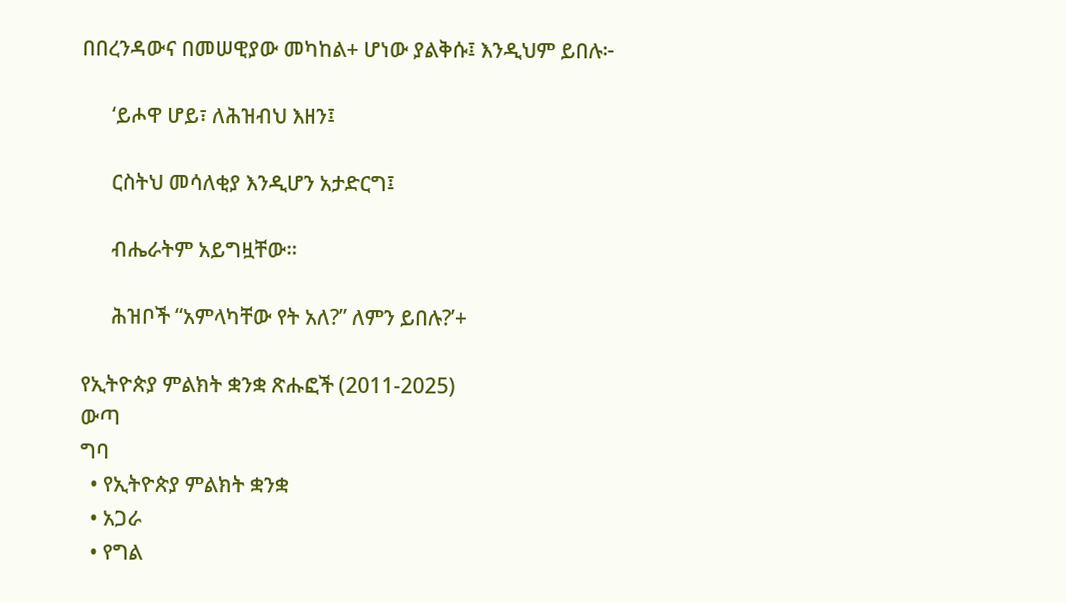በበረንዳውና በመሠዊያው መካከል+ ሆነው ያልቅሱ፤ እንዲህም ይበሉ፦

      ‘ይሖዋ ሆይ፣ ለሕዝብህ እዘን፤

      ርስትህ መሳለቂያ እንዲሆን አታድርግ፤

      ብሔራትም አይግዟቸው።

      ሕዝቦች “አምላካቸው የት አለ?” ለምን ይበሉ?’+

የኢትዮጵያ ምልክት ቋንቋ ጽሑፎች (2011-2025)
ውጣ
ግባ
  • የኢትዮጵያ ምልክት ቋንቋ
  • አጋራ
  • የግል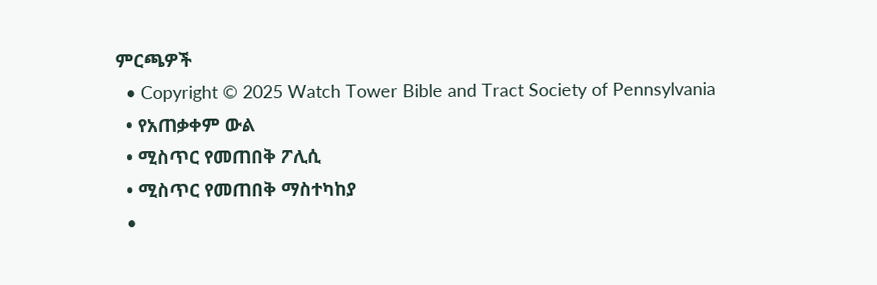ምርጫዎች
  • Copyright © 2025 Watch Tower Bible and Tract Society of Pennsylvania
  • የአጠቃቀም ውል
  • ሚስጥር የመጠበቅ ፖሊሲ
  • ሚስጥር የመጠበቅ ማስተካከያ
  •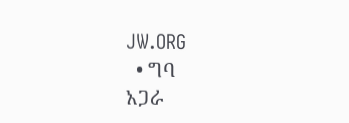JW.ORG
  • ግባ
አጋራ